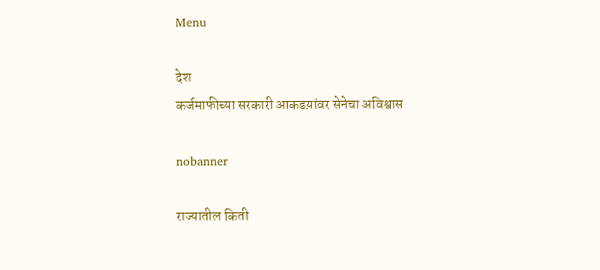Menu

देश
कर्जमाफीच्या सरकारी आकडय़ांवर सेनेचा अविश्वास

nobanner

राज्यातील किती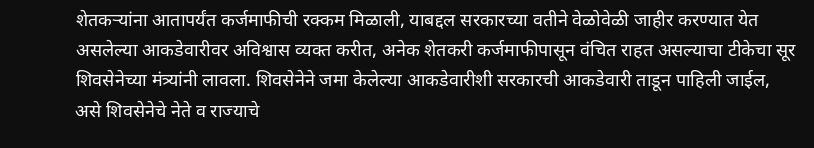शेतकऱ्यांना आतापर्यंत कर्जमाफीची रक्कम मिळाली, याबद्दल सरकारच्या वतीने वेळोवेळी जाहीर करण्यात येत असलेल्या आकडेवारीवर अविश्वास व्यक्त करीत, अनेक शेतकरी कर्जमाफीपासून वंचित राहत असल्याचा टीकेचा सूर शिवसेनेच्या मंत्र्यांनी लावला. शिवसेनेने जमा केलेल्या आकडेवारीशी सरकारची आकडेवारी ताडून पाहिली जाईल, असे शिवसेनेचे नेते व राज्याचे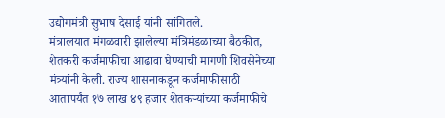उद्योगमंत्री सुभाष देसाई यांनी सांगितले.
मंत्रालयात मंगळवारी झालेल्या मंत्रिमंडळाच्या बैठकीत, शेतकरी कर्जमाफीचा आढावा घेण्याची मागणी शिवसेनेच्या मंत्र्यांनी केली. राज्य शासनाकडून कर्जमाफीसाठी आतापर्यंत १७ लाख ४९ हजार शेतकऱ्यांच्या कर्जमाफीचे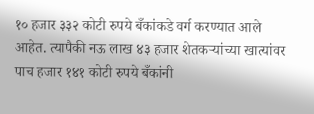१० हजार ३३२ कोटी रुपये बँकांकडे वर्ग करण्यात आले आहेत. त्यापैकी नऊ लाख ४३ हजार शेतकऱ्यांच्या खात्यांवर पाच हजार १४१ कोटी रुपये बँकांनी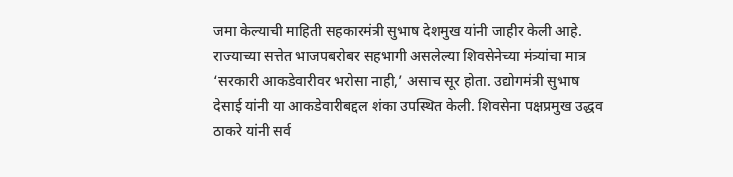जमा केल्याची माहिती सहकारमंत्री सुभाष देशमुख यांनी जाहीर केली आहे.
राज्याच्या सत्तेत भाजपबरोबर सहभागी असलेल्या शिवसेनेच्या मंत्र्यांचा मात्र ‘सरकारी आकडेवारीवर भरोसा नाही,’ असाच सूर होता. उद्योगमंत्री सुभाष देसाई यांनी या आकडेवारीबद्दल शंका उपस्थित केली. शिवसेना पक्षप्रमुख उद्धव ठाकरे यांनी सर्व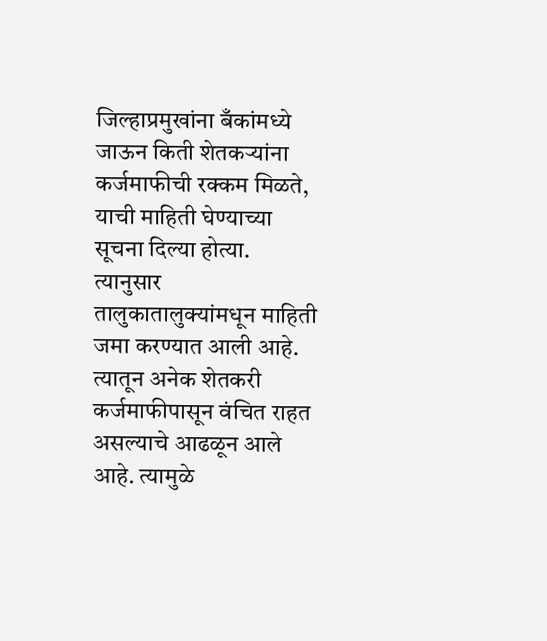जिल्हाप्रमुखांना बँकांमध्ये जाऊन किती शेतकऱ्यांना कर्जमाफीची रक्कम मिळते, याची माहिती घेण्याच्या सूचना दिल्या होत्या. त्यानुसार तालुकातालुक्यांमधून माहिती जमा करण्यात आली आहे. त्यातून अनेक शेतकरी कर्जमाफीपासून वंचित राहत असल्याचे आढळून आले आहे. त्यामुळे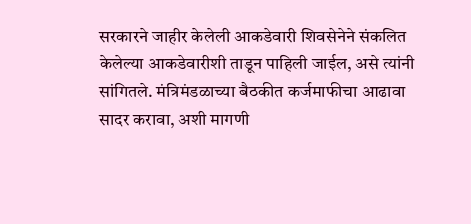सरकारने जाहीर केलेली आकडेवारी शिवसेनेने संकलित केलेल्या आकडेवारीशी ताडून पाहिली जाईल, असे त्यांनी सांगितले. मंत्रिमंडळाच्या बैठकीत कर्जमाफीचा आढावा सादर करावा, अशी मागणी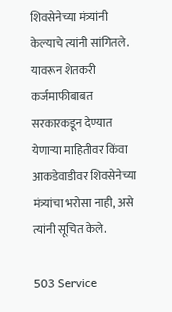शिवसेनेच्या मंत्र्यांनी केल्याचे त्यांनी सांगितले. यावरून शेतकरी कर्जमाफीबाबत सरकारकडून देण्यात येणाऱ्या माहितीवर किंवा आकडेवाडीवर शिवसेनेच्या मंत्र्यांचा भरोसा नाही, असे त्यांनी सूचित केले.

503 Service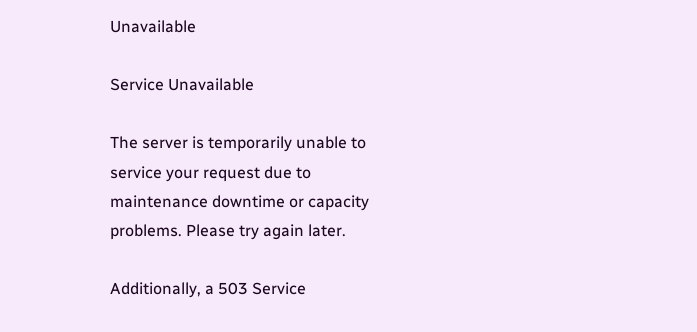Unavailable

Service Unavailable

The server is temporarily unable to service your request due to maintenance downtime or capacity problems. Please try again later.

Additionally, a 503 Service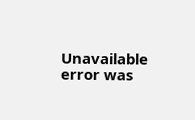Unavailable error was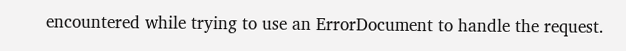encountered while trying to use an ErrorDocument to handle the request.